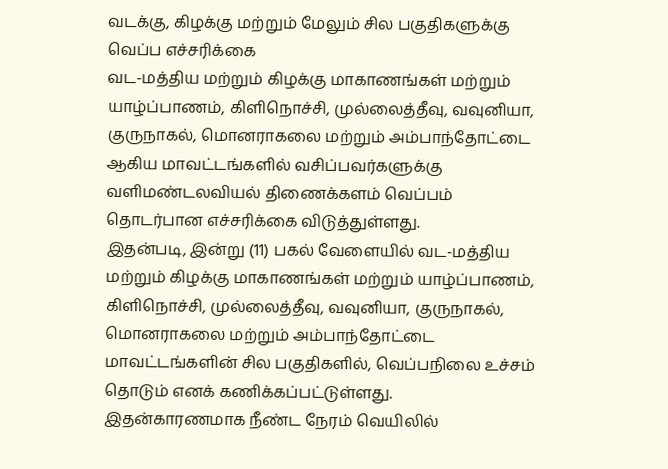வடக்கு, கிழக்கு மற்றும் மேலும் சில பகுதிகளுக்கு வெப்ப எச்சரிக்கை
வட-மத்திய மற்றும் கிழக்கு மாகாணங்கள் மற்றும் யாழ்ப்பாணம், கிளிநொச்சி, முல்லைத்தீவு, வவுனியா, குருநாகல், மொனராகலை மற்றும் அம்பாந்தோட்டை ஆகிய மாவட்டங்களில் வசிப்பவர்களுக்கு வளிமண்டலவியல் திணைக்களம் வெப்பம் தொடர்பான எச்சரிக்கை விடுத்துள்ளது.
இதன்படி, இன்று (11) பகல் வேளையில் வட-மத்திய மற்றும் கிழக்கு மாகாணங்கள் மற்றும் யாழ்ப்பாணம், கிளிநொச்சி, முல்லைத்தீவு, வவுனியா, குருநாகல், மொனராகலை மற்றும் அம்பாந்தோட்டை மாவட்டங்களின் சில பகுதிகளில், வெப்பநிலை உச்சம் தொடும் எனக் கணிக்கப்பட்டுள்ளது.
இதன்காரணமாக நீண்ட நேரம் வெயிலில்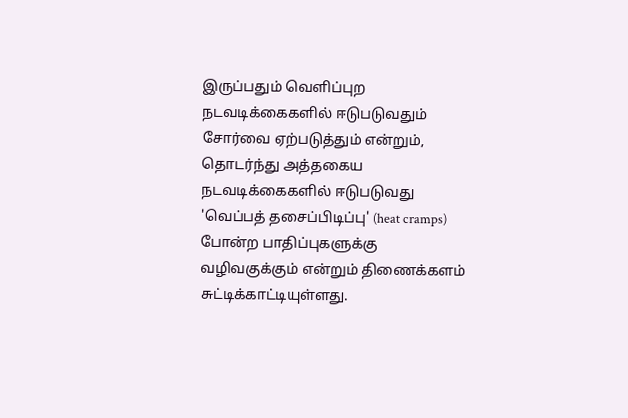இருப்பதும் வெளிப்புற நடவடிக்கைகளில் ஈடுபடுவதும் சோர்வை ஏற்படுத்தும் என்றும், தொடர்ந்து அத்தகைய நடவடிக்கைகளில் ஈடுபடுவது 'வெப்பத் தசைப்பிடிப்பு' (heat cramps) போன்ற பாதிப்புகளுக்கு வழிவகுக்கும் என்றும் திணைக்களம் சுட்டிக்காட்டியுள்ளது.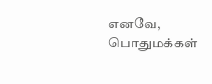எனவே, பொதுமக்கள்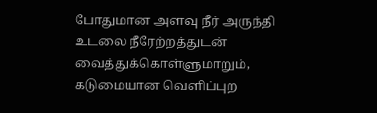போதுமான அளவு நீர் அருந்தி உடலை நீரேற்றத்துடன் வைத்துக்கொள்ளுமாறும், கடுமையான வெளிப்புற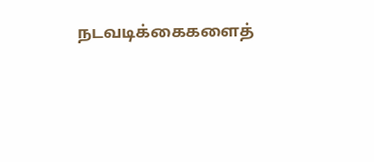நடவடிக்கைகளைத்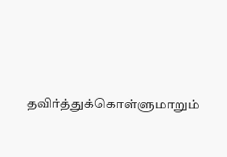தவிர்த்துக்கொள்ளுமாறும்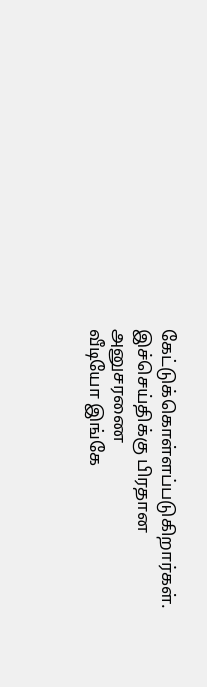கேட்டுக்கொள்ளப்படுகிறார்கள்.
இச்செய்திக்கு பிரதான அனுசரணை
வீடியோ இங்கே